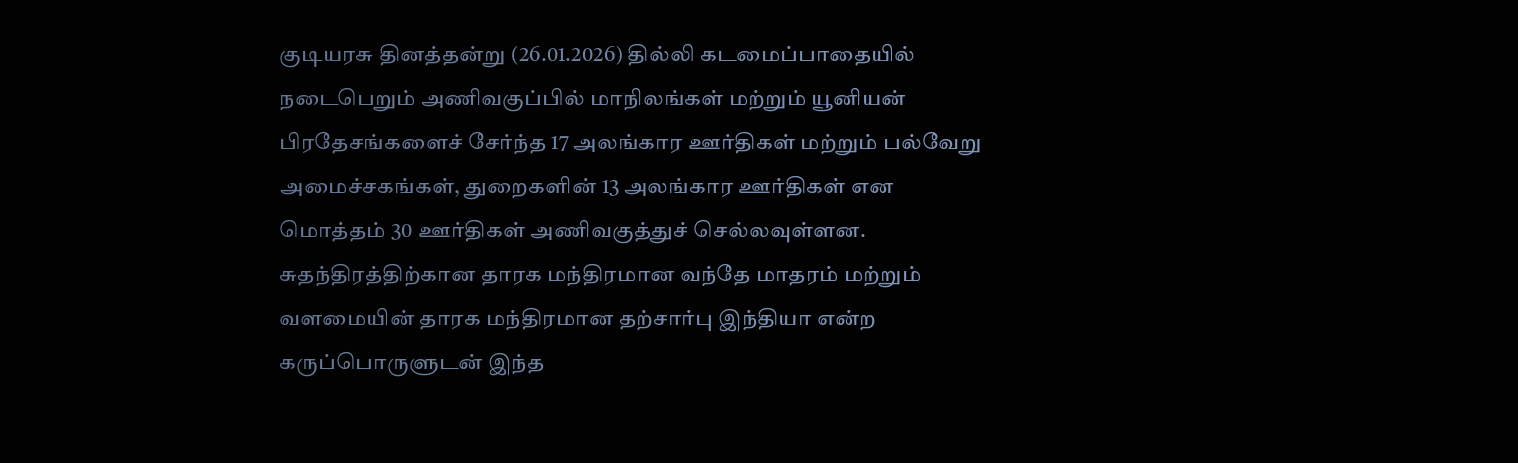குடியரசு தினத்தன்று (26.01.2026) தில்லி கடமைப்பாதையில் நடைபெறும் அணிவகுப்பில் மாநிலங்கள் மற்றும் யூனியன் பிரதேசங்களைச் சேர்ந்த 17 அலங்கார ஊர்திகள் மற்றும் பல்வேறு அமைச்சகங்கள், துறைகளின் 13 அலங்கார ஊர்திகள் என மொத்தம் 30 ஊர்திகள் அணிவகுத்துச் செல்லவுள்ளன.
சுதந்திரத்திற்கான தாரக மந்திரமான வந்தே மாதரம் மற்றும் வளமையின் தாரக மந்திரமான தற்சார்பு இந்தியா என்ற கருப்பொருளுடன் இந்த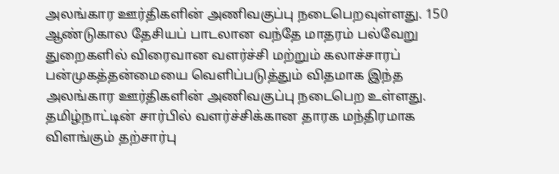அலங்கார ஊர்திகளின் அணிவகுப்பு நடைபெறவுள்ளது. 150 ஆண்டுகால தேசியப் பாடலான வந்தே மாதரம் பல்வேறு துறைகளில் விரைவான வளர்ச்சி மற்றும் கலாச்சாரப் பன்முகத்தன்மையை வெளிப்படுத்தும் விதமாக இந்த அலங்கார ஊர்திகளின் அணிவகுப்பு நடைபெற உள்ளது.
தமிழ்நாட்டின் சார்பில் வளர்ச்சிக்கான தாரக மந்திரமாக விளங்கும் தற்சார்பு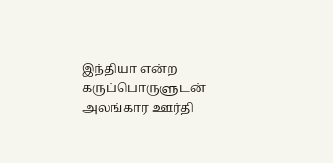இந்தியா என்ற கருப்பொருளுடன் அலங்கார ஊர்தி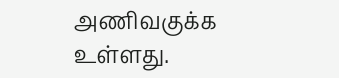அணிவகுக்க உள்ளது.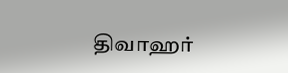திவாஹர்